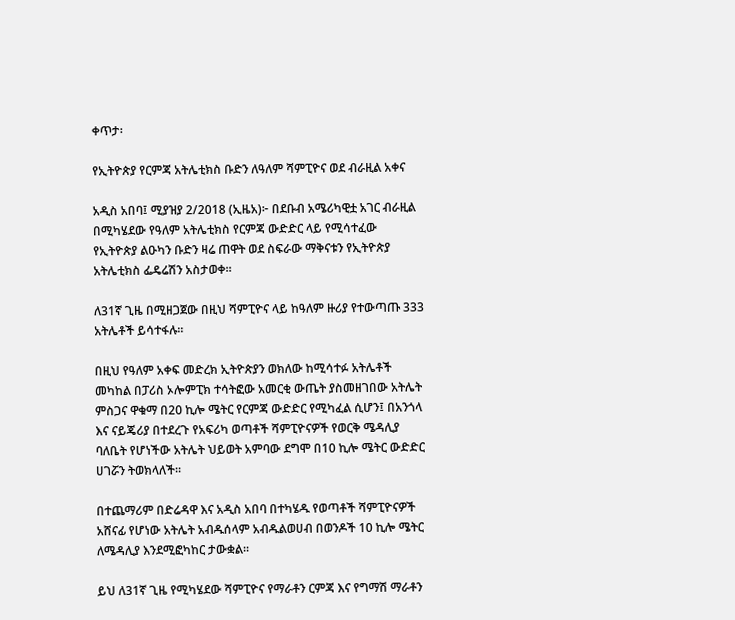ቀጥታ፡

የኢትዮጵያ የርምጃ አትሌቲክስ ቡድን ለዓለም ሻምፒዮና ወደ ብራዚል አቀና

አዲስ አበባ፤ ሚያዝያ 2/2018 (ኢዜአ)፦ በደቡብ አሜሪካዊቷ አገር ብራዚል በሚካሄደው የዓለም አትሌቲክስ የርምጃ ውድድር ላይ የሚሳተፈው የኢትዮጵያ ልዑካን ቡድን ዛሬ ጠዋት ወደ ስፍራው ማቅናቱን የኢትዮጵያ አትሌቲክስ ፌዴሬሽን አስታወቀ።

ለ31ኛ ጊዜ በሚዘጋጀው በዚህ ሻምፒዮና ላይ ከዓለም ዙሪያ የተውጣጡ 333 አትሌቶች ይሳተፋሉ።

በዚህ የዓለም አቀፍ መድረክ ኢትዮጵያን ወክለው ከሚሳተፉ አትሌቶች መካከል በፓሪስ ኦሎምፒክ ተሳትፎው አመርቂ ውጤት ያስመዘገበው አትሌት ምስጋና ዋቁማ በ20 ኪሎ ሜትር የርምጃ ውድድር የሚካፈል ሲሆን፤ በአንጎላ እና ናይጄሪያ በተደረጉ የአፍሪካ ወጣቶች ሻምፒዮናዎች የወርቅ ሜዳሊያ ባለቤት የሆነችው አትሌት ህይወት አምባው ደግሞ በ10 ኪሎ ሜትር ውድድር ሀገሯን ትወክላለች።

በተጨማሪም በድሬዳዋ እና አዲስ አበባ በተካሄዱ የወጣቶች ሻምፒዮናዎች አሸናፊ የሆነው አትሌት አብዱሰላም አብዱልወሀብ በወንዶች 10 ኪሎ ሜትር ለሜዳሊያ እንደሚፎካከር ታውቋል።

ይህ ለ31ኛ ጊዜ የሚካሄደው ሻምፒዮና የማራቶን ርምጃ እና የግማሽ ማራቶን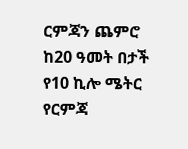ርምጃን ጨምሮ ከ20 ዓመት በታች የ10 ኪሎ ሜትር የርምጃ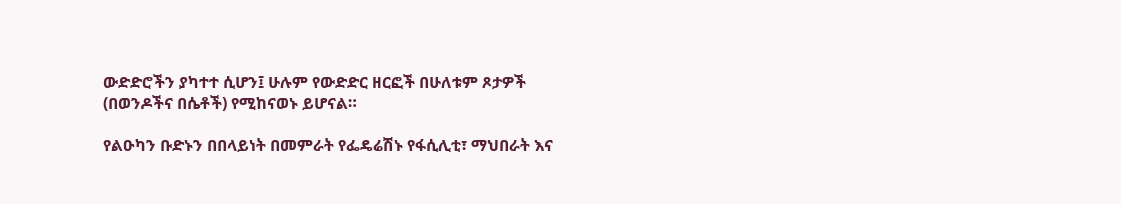ውድድሮችን ያካተተ ሲሆን፤ ሁሉም የውድድር ዘርፎች በሁለቱም ጾታዎች (በወንዶችና በሴቶች) የሚከናወኑ ይሆናል።

የልዑካን ቡድኑን በበላይነት በመምራት የፌዴሬሽኑ የፋሲሊቲ፣ ማህበራት እና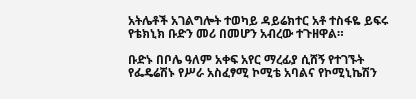አትሌቶች አገልግሎት ተወካይ ዳይሬክተር አቶ ተስፋዬ ይፍሩ የቴክኒክ ቡድን መሪ በመሆን አብረው ተጉዘዋል።

ቡድኑ በቦሌ ዓለም አቀፍ አየር ማረፊያ ሲሸኝ የተገኙት የፌዴሬሽኑ የሥራ አስፈፃሚ ኮሚቴ አባልና የኮሚኒኬሽን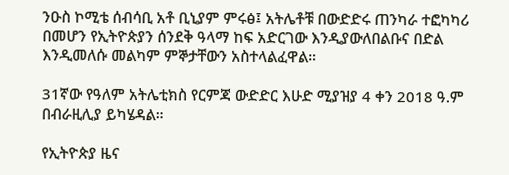ንዑስ ኮሚቴ ሰብሳቢ አቶ ቢኒያም ምሩፅ፤ አትሌቶቹ በውድድሩ ጠንካራ ተፎካካሪ በመሆን የኢትዮጵያን ሰንደቅ ዓላማ ከፍ አድርገው እንዲያውለበልቡና በድል እንዲመለሱ መልካም ምኞታቸውን አስተላልፈዋል።

31ኛው የዓለም አትሌቲክስ የርምጃ ውድድር እሁድ ሚያዝያ 4 ቀን 2018 ዓ.ም በብራዚሊያ ይካሄዳል።

የኢትዮጵያ ዜና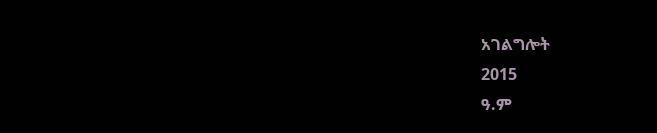አገልግሎት
2015
ዓ.ም